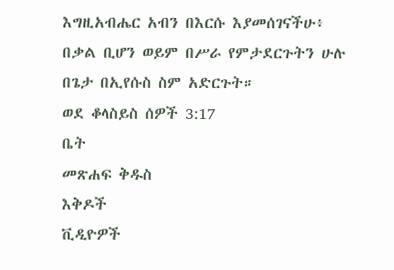እግዚአብሔር አብን በእርሱ እያመሰገናችሁ፥ በቃል ቢሆን ወይም በሥራ የምታደርጉትን ሁሉ በጌታ በኢየሱስ ስም አድርጉት።
ወደ ቆላስይስ ሰዎች 3:17
ቤት
መጽሐፍ ቅዱስ
እቅዶች
ቪዲዮዎች